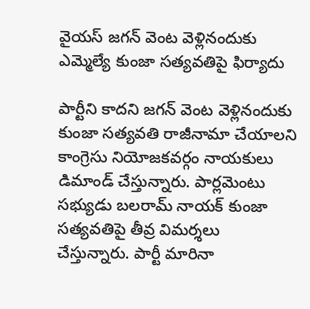వైయస్ జగన్ వెంట వెళ్లినందుకు ఎమ్మెల్యే కుంజా సత్యవతిపై ఫిర్యాదు

పార్టీని కాదని జగన్ వెంట వెళ్లినందుకు కుంజా సత్యవతి రాజీనామా చేయాలని కాంగ్రెసు నియోజకవర్గం నాయకులు డిమాండ్ చేస్తున్నారు. పార్లమెంటు సభ్యుడు బలరామ్ నాయక్ కుంజా సత్యవతిపై తీవ్ర విమర్శలు చేస్తున్నారు. పార్టీ మారినా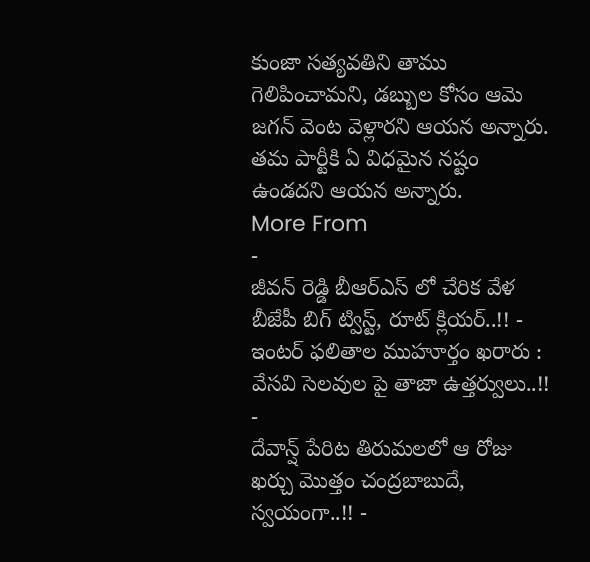కుంజా సత్యవతిని తాము గెలిపించామని, డబ్బుల కోసం ఆమె జగన్ వెంట వెళ్లారని ఆయన అన్నారు. తమ పార్టీకి ఏ విధమైన నష్టం ఉండదని ఆయన అన్నారు.
More From
-
జీవన్ రెడ్డి బీఆర్ఎస్ లో చేరిక వేళ బీజేపీ బిగ్ ట్విస్ట్, రూట్ క్లియర్..!! -
ఇంటర్ ఫలితాల ముహూర్తం ఖరారు : వేసవి సెలవుల పై తాజా ఉత్తర్వులు..!! -
దేవాన్ష్ పేరిట తిరుమలలో ఆ రోజు ఖర్చు మొత్తం చంద్రబాబుదే, స్వయంగా..!! -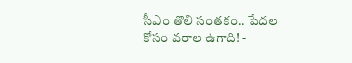సీఎం తొలి సంతకం.. పేదల కోసం వరాల ఉగాది! -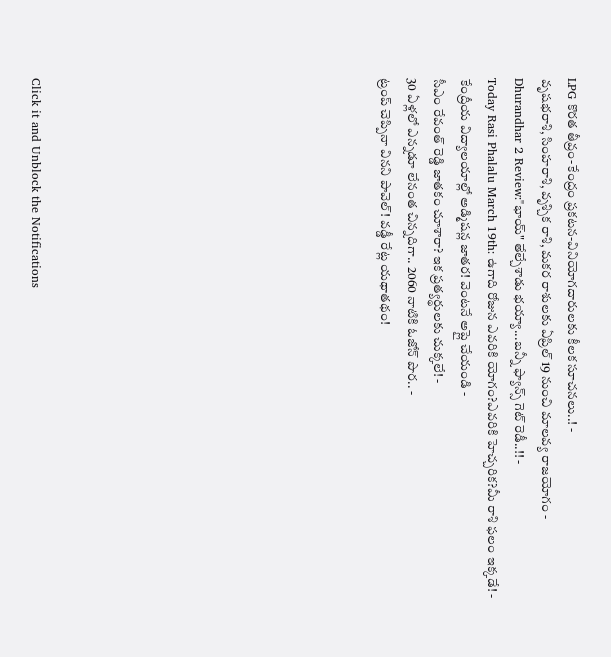LPG కొరత తీవ్రం-కేంద్రం ప్రకటన-వినియోగదారులకు కీలక సూచనలు..! -
వృషభరాశి, సింహరాశి, వృశ్చిక రాశి, మకర రాశులకు ఏప్రిల్ 19 నుంచి మాలవ్య రాజయోగం -
Dhurandhar 2 Review:"భాయ్" తేల్చేశాడు భయ్యా...బన్నీ ఫ్యాన్స్ గెట్ రెడీ..!! -
Today Rasi Phalalu March 19th: ఉగాది రోజున ఎవరికి యోగం?ఎవరికి హెచ్చరిక?మీ రాశి ఫలం ఇక్కడే! -
కేంద్రీయ విద్యాలయాల్లో అడ్మిషన్ల జాతర! వెంటనే అప్లై చేయండి -
సీఎం రేవంత్ రెడ్డి జాతకం చూశారా? ఇక ప్రత్యర్థులకు చుక్కలే! -
30 ఏళ్లలో ఎన్నడూ లేనంత చిన్నదిగా.. 2060 నాటికి ఓజోన్ పొర.. -
ట్రంప్ చెప్పినా వినని పావెల్! వడ్డీ రేట్ల యథాతథం!












Click it and Unblock the Notifications